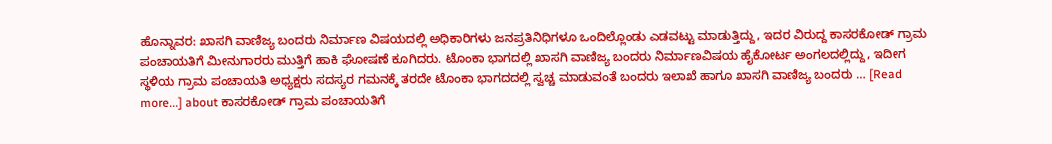ಹೊನ್ನಾವರ: ಖಾಸಗಿ ವಾಣಿಜ್ಯ ಬಂದರು ನಿರ್ಮಾಣ ವಿಷಯದಲ್ಲಿ ಅಧಿಕಾರಿಗಳು ಜನಪ್ರತಿನಿಧಿಗಳೂ ಒಂದಿಲ್ಲೊಂಡು ಎಡವಟ್ಟು ಮಾಡುತ್ತಿದ್ದು, ಇದರ ವಿರುದ್ದ ಕಾಸರಕೋಡ್ ಗ್ರಾಮ ಪಂಚಾಯತಿಗೆ ಮೀನುಗಾರರು ಮುತ್ತಿಗೆ ಹಾಕಿ ಘೋಷಣೆ ಕೂಗಿದರು. ಟೊಂಕಾ ಭಾಗದಲ್ಲಿ ಖಾಸಗಿ ವಾಣಿಜ್ಯ ಬಂದರು ನಿರ್ಮಾಣವಿಷಯ ಹೈಕೋರ್ಟ ಅಂಗಲದಲ್ಲಿದ್ದು, ಇದೀಗ ಸ್ಥಳಿಯ ಗ್ರಾಮ ಪಂಚಾಯತಿ ಅಧ್ಯಕ್ಷರು ಸದಸ್ಯರ ಗಮನಕ್ಕೆ ತರದೇ ಟೊಂಕಾ ಭಾಗದದಲ್ಲಿ ಸ್ವಚ್ಚ ಮಾಡುವಂತೆ ಬಂದರು ಇಲಾಖೆ ಹಾಗೂ ಖಾಸಗಿ ವಾಣಿಜ್ಯ ಬಂದರು … [Read more...] about ಕಾಸರಕೋಡ್ ಗ್ರಾಮ ಪಂಚಾಯತಿಗೆ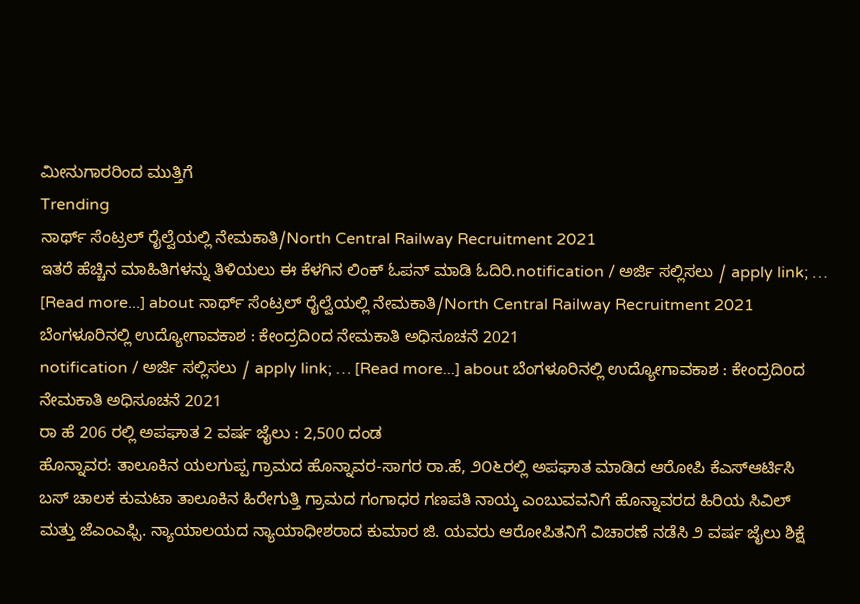ಮೀನುಗಾರರಿಂದ ಮುತ್ತಿಗೆ
Trending
ನಾರ್ಥ್ ಸೆಂಟ್ರಲ್ ರೈಲ್ವೆಯಲ್ಲಿ ನೇಮಕಾತಿ/North Central Railway Recruitment 2021
ಇತರೆ ಹೆಚ್ಚಿನ ಮಾಹಿತಿಗಳನ್ನು ತಿಳಿಯಲು ಈ ಕೆಳಗಿನ ಲಿಂಕ್ ಓಪನ್ ಮಾಡಿ ಓದಿರಿ.notification / ಅರ್ಜಿ ಸಲ್ಲಿಸಲು / apply link; … [Read more...] about ನಾರ್ಥ್ ಸೆಂಟ್ರಲ್ ರೈಲ್ವೆಯಲ್ಲಿ ನೇಮಕಾತಿ/North Central Railway Recruitment 2021
ಬೆಂಗಳೂರಿನಲ್ಲಿ ಉದ್ಯೋಗಾವಕಾಶ : ಕೇಂದ್ರದಿoದ ನೇಮಕಾತಿ ಅಧಿಸೂಚನೆ 2021
notification / ಅರ್ಜಿ ಸಲ್ಲಿಸಲು / apply link; … [Read more...] about ಬೆಂಗಳೂರಿನಲ್ಲಿ ಉದ್ಯೋಗಾವಕಾಶ : ಕೇಂದ್ರದಿoದ ನೇಮಕಾತಿ ಅಧಿಸೂಚನೆ 2021
ರಾ ಹೆ 206 ರಲ್ಲಿ ಅಪಘಾತ 2 ವರ್ಷ ಜೈಲು : 2,500 ದಂಡ
ಹೊನ್ನಾವರ: ತಾಲೂಕಿನ ಯಲಗುಪ್ಪ ಗ್ರಾಮದ ಹೊನ್ನಾವರ-ಸಾಗರ ರಾ.ಹೆ, ೨೦೬ರಲ್ಲಿ ಅಪಘಾತ ಮಾಡಿದ ಆರೋಪಿ ಕೆಎಸ್ಆರ್ಟಿಸಿ ಬಸ್ ಚಾಲಕ ಕುಮಟಾ ತಾಲೂಕಿನ ಹಿರೇಗುತ್ತಿ ಗ್ರಾಮದ ಗಂಗಾಧರ ಗಣಪತಿ ನಾಯ್ಕ ಎಂಬುವವನಿಗೆ ಹೊನ್ನಾವರದ ಹಿರಿಯ ಸಿವಿಲ್ ಮತ್ತು ಜೆಎಂಎಫ್ಸಿ. ನ್ಯಾಯಾಲಯದ ನ್ಯಾಯಾಧೀಶರಾದ ಕುಮಾರ ಜಿ. ಯವರು ಆರೋಪಿತನಿಗೆ ವಿಚಾರಣೆ ನಡೆಸಿ ೨ ವರ್ಷ ಜೈಲು ಶಿಕ್ಷೆ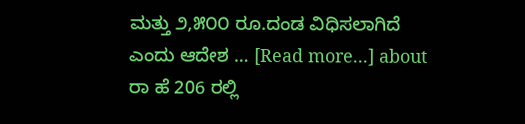ಮತ್ತು ೨,೫೦೦ ರೂ.ದಂಡ ವಿಧಿಸಲಾಗಿದೆ ಎಂದು ಆದೇಶ … [Read more...] about ರಾ ಹೆ 206 ರಲ್ಲಿ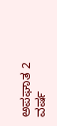ಅಪಘಾತ 2 ವರ್ಷ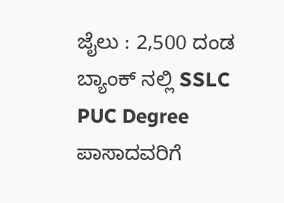ಜೈಲು : 2,500 ದಂಡ
ಬ್ಯಾಂಕ್ ನಲ್ಲಿ SSLC PUC Degree ಪಾಸಾದವರಿಗೆ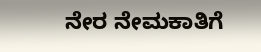ನೇರ ನೇಮಕಾತಿಗೆ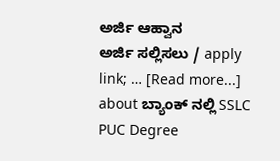ಅರ್ಜಿ ಆಹ್ವಾನ
ಅರ್ಜಿ ಸಲ್ಲಿಸಲು / apply link; … [Read more...] about ಬ್ಯಾಂಕ್ ನಲ್ಲಿ SSLC PUC Degree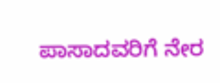ಪಾಸಾದವರಿಗೆ ನೇರ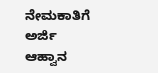ನೇಮಕಾತಿಗೆ ಅರ್ಜಿ ಆಹ್ವಾನ